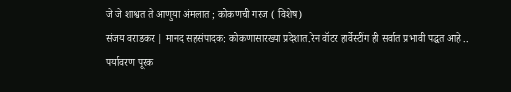जे जे शाश्वत ते आणुया अंमलात ; कोकणची गरज ( विशेष)
संजय वराडकर | मानद सहसंपादक: कोकणासारख्या प्रदेशात.रेन वॉटर हार्वेस्टींग ही सर्वात प्रभावी पद्धत आहे ..
पर्यावरण पूरक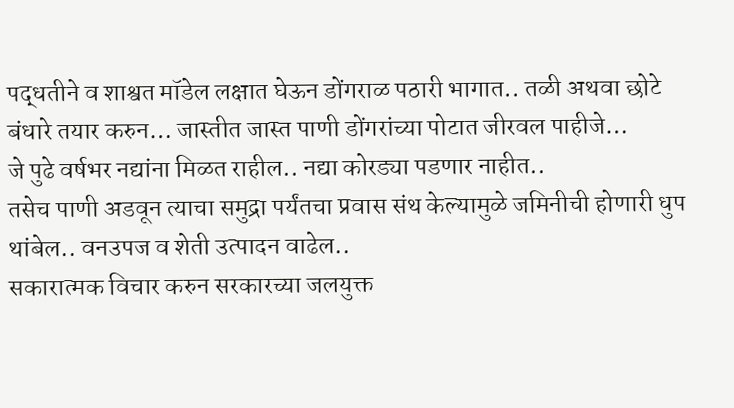पद्धतीने व शाश्वत मॉडेल लक्षात घेऊन डोंगराळ पठारी भागात.. तळी अथवा छोटे बंधारे तयार करुन… जास्तीत जास्त पाणी डोंगरांच्या पोटात जीरवल पाहीजे…
जे पुढे वर्षभर नद्यांना मिळत राहील.. नद्या कोरड्या पडणार नाहीत..
तसेच पाणी अडवून त्याचा समुद्रा पर्यंतचा प्रवास संथ केल्यामुळे जमिनीची होणारी धुप थांबेल.. वनउपज व शेती उत्पादन वाढेल..
सकारात्मक विचार करुन सरकारच्या जलयुक्त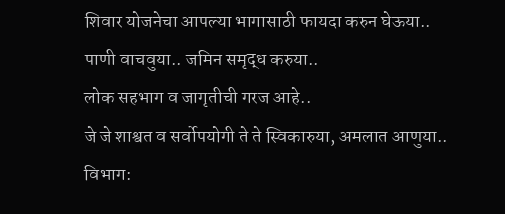शिवार योजनेचा आपल्या भागासाठी फायदा करुन घेऊया..
पाणी वाचवुया.. जमिन समृद्ध करुया..
लोक सहभाग व जागृतीची गरज आहे..
जे जे शाश्वत व सर्वोपयोगी ते ते स्विकारुया, अमलात आणुया..
विभाग: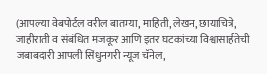(आपल्या वेबपोर्टल वरील बातम्या, माहिती, लेखन, छायाचित्रे, जाहीराती व संबंधित मजकूर आणि इतर घटकांच्या विश्वासार्हतेची जबाबदारी आपली सिंधुनगरी न्यूज चॅनेल,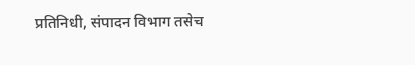प्रतिनिधी, संपादन विभाग तसेच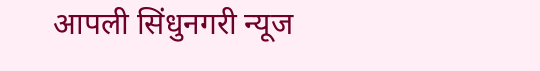आपली सिंधुनगरी न्यूज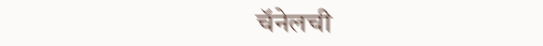चॅनेलची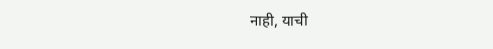नाही, याची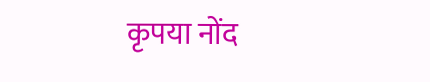कृपया नोंद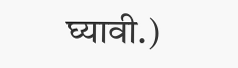घ्यावी.)